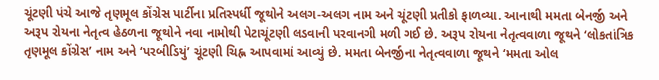ચૂંટણી પંચે આજે તૃણમૂલ કોંગ્રેસ પાર્ટીના પ્રતિસ્પર્ધી જૂથોને અલગ-અલગ નામ અને ચૂંટણી પ્રતીકો ફાળવ્યા. આનાથી મમતા બેનર્જી અને અરૂપ રોયના નેતૃત્વ હેઠળના જૂથોને નવા નામોથી પેટાચૂંટણી લડવાની પરવાનગી મળી ગઈ છે. અરૂપ રોયના નેતૃત્વવાળા જૂથને ‘લોકતાંત્રિક તૃણમૂલ કોંગ્રેસ’ નામ અને ‘પરબીડિયું’ ચૂંટણી ચિહ્ન આપવામાં આવ્યું છે. મમતા બેનર્જીના નેતૃત્વવાળા જૂથને ‘મમતા ઓલ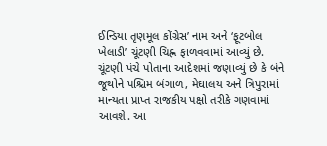ઈન્ડિયા તૃણમૂલ કોંગ્રેસ’ નામ અને ‘ફૂટબોલ ખેલાડી’ ચૂંટણી ચિહ્ન ફાળવવામાં આવ્યું છે. ચૂંટણી પંચે પોતાના આદેશમાં જણાવ્યું છે કે બંને જૂથોને પશ્ચિમ બંગાળ, મેઘાલય અને ત્રિપુરામાં માન્યતા પ્રાપ્ત રાજકીય પક્ષો તરીકે ગણવામાં આવશે. આ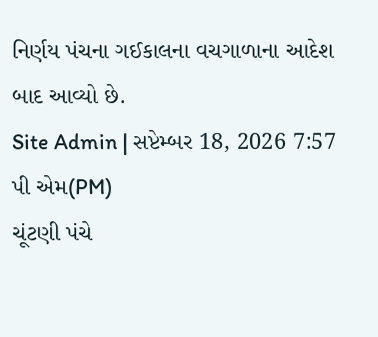નિર્ણય પંચના ગઈકાલના વચગાળાના આદેશ બાદ આવ્યો છે.
Site Admin | સપ્ટેમ્બર 18, 2026 7:57 પી એમ(PM)
ચૂંટણી પંચે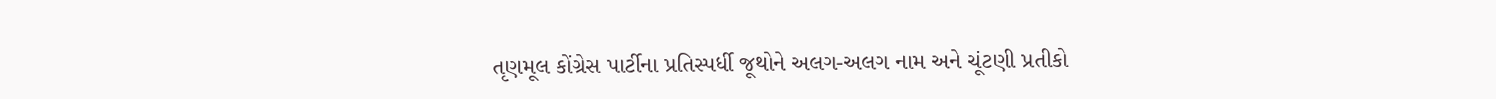તૃણમૂલ કોંગ્રેસ પાર્ટીના પ્રતિસ્પર્ધી જૂથોને અલગ-અલગ નામ અને ચૂંટણી પ્રતીકો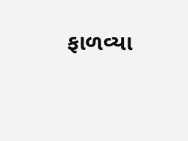ફાળવ્યા